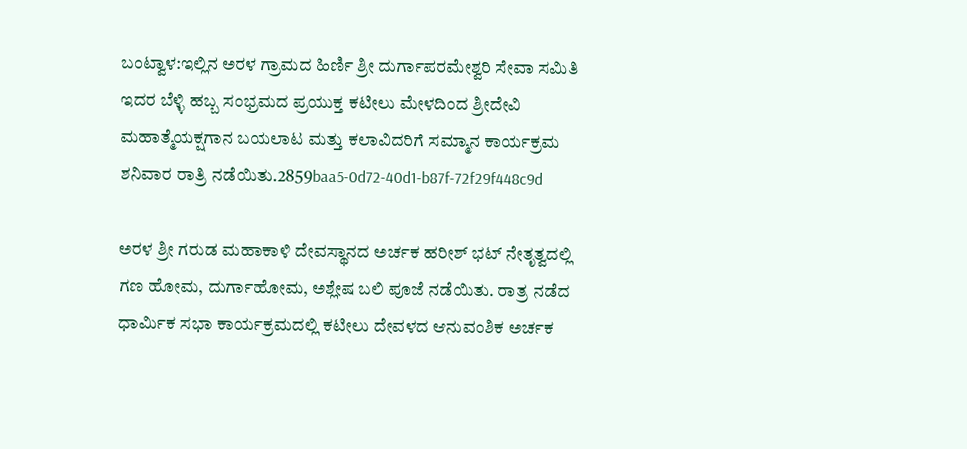ಬಂಟ್ವಾಳ:ಇಲ್ಲಿನ ಅರಳ ಗ್ರಾಮದ ಹಿರ್ಣಿ ಶ್ರೀ ದುರ್ಗಾಪರಮೇಶ್ವರಿ ಸೇವಾ ಸಮಿತಿ ಇದರ ಬೆಳ್ಳಿ ಹಬ್ಬ ಸಂಭ್ರಮದ ಪ್ರಯುಕ್ತ ಕಟೀಲು ಮೇಳದಿಂದ ಶ್ರೀದೇವಿ ಮಹಾತ್ಮೆಯಕ್ಷಗಾನ ಬಯಲಾಟ ಮತ್ತು ಕಲಾವಿದರಿಗೆ ಸಮ್ಮಾನ ಕಾರ್ಯಕ್ರಮ ಶನಿವಾರ ರಾತ್ರಿ ನಡೆಯಿತು.2859baa5-0d72-40d1-b87f-72f29f448c9d

ಅರಳ ಶ್ರೀ ಗರುಡ ಮಹಾಕಾಳಿ ದೇವಸ್ಥಾನದ ಅರ್ಚಕ ಹರೀಶ್ ಭಟ್ ನೇತೃತ್ವದಲ್ಲಿ ಗಣ ಹೋಮ, ದುರ್ಗಾಹೋಮ, ಅಶ್ಲೇಷ ಬಲಿ ಪೂಜೆ ನಡೆಯಿತು. ರಾತ್ರ ನಡೆದ ಧಾರ್ಮಿಕ ಸಭಾ ಕಾರ್ಯಕ್ರಮದಲ್ಲಿ ಕಟೀಲು ದೇವಳದ ಆನುವಂಶಿಕ ಅರ್ಚಕ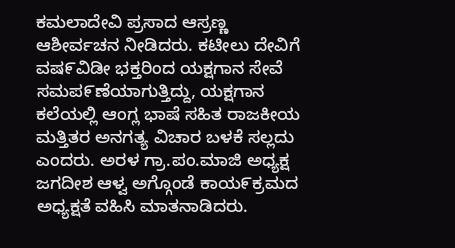ಕಮಲಾದೇವಿ ಪ್ರಸಾದ ಆಸ್ರಣ್ಣ ಆಶೀರ್ವಚನ ನೀಡಿದರು. ಕಟೀಲು ದೇವಿಗೆ ವಷ೯ವಿಡೀ ಭಕ್ತರಿಂದ ಯಕ್ಷಗಾನ ಸೇವೆ ಸಮಪ೯ಣೆಯಾಗುತ್ತಿದ್ದು, ಯಕ್ಷಗಾನ ಕಲೆಯಲ್ಲಿ ಆಂಗ್ಲ ಭಾಷೆ ಸಹಿತ ರಾಜಕೀಯ ಮತ್ತಿತರ ಅನಗತ್ಯ ವಿಚಾರ ಬಳಕೆ ಸಲ್ಲದು ಎಂದರು. ಅರಳ ಗ್ರಾ.ಪಂ.ಮಾಜಿ ಅಧ್ಯಕ್ಷ ಜಗದೀಶ ಆಳ್ವ ಅಗ್ಗೊಂಡೆ ಕಾಯ೯ಕ್ರಮದ ಅಧ್ಯಕ್ಷತೆ ವಹಿಸಿ ಮಾತನಾಡಿದರು.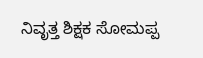ನಿವೃತ್ತ ಶಿಕ್ಷಕ ಸೋಮಪ್ಪ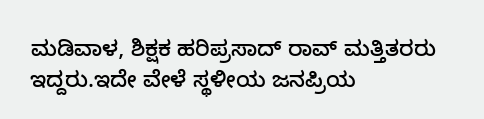ಮಡಿವಾಳ, ಶಿಕ್ಷಕ ಹರಿಪ್ರಸಾದ್ ರಾವ್ ಮತ್ತಿತರರು ಇದ್ದರು.ಇದೇ ವೇಳೆ ಸ್ಥಳೀಯ ಜನಪ್ರಿಯ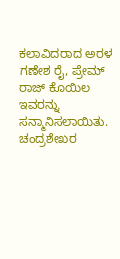ಕಲಾವಿದರಾದ ಅರಳ ಗಣೇಶ ರೈ, ಪ್ರೇಮ್ ರಾಜ್ ಕೊಯಿಲ ಇವರನ್ನು ಸನ್ಮಾನಿಸಲಾಯಿತು. ಚಂದ್ರಶೇಖರ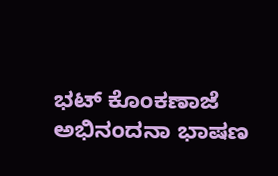ಭಟ್ ಕೊಂಕಣಾಜೆ ಅಭಿನಂದನಾ ಭಾಷಣ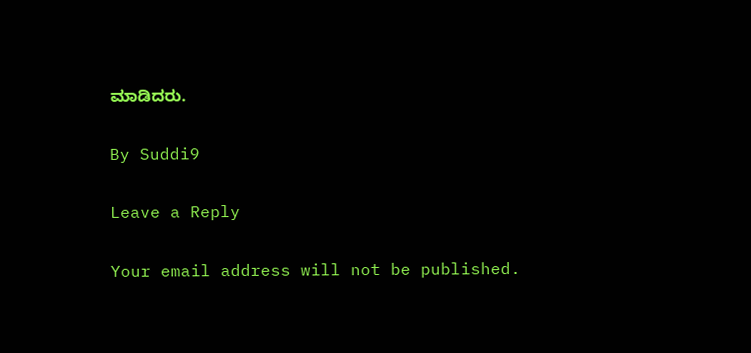ಮಾಡಿದರು.

By Suddi9

Leave a Reply

Your email address will not be published.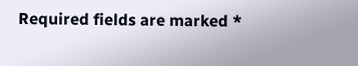Required fields are marked *